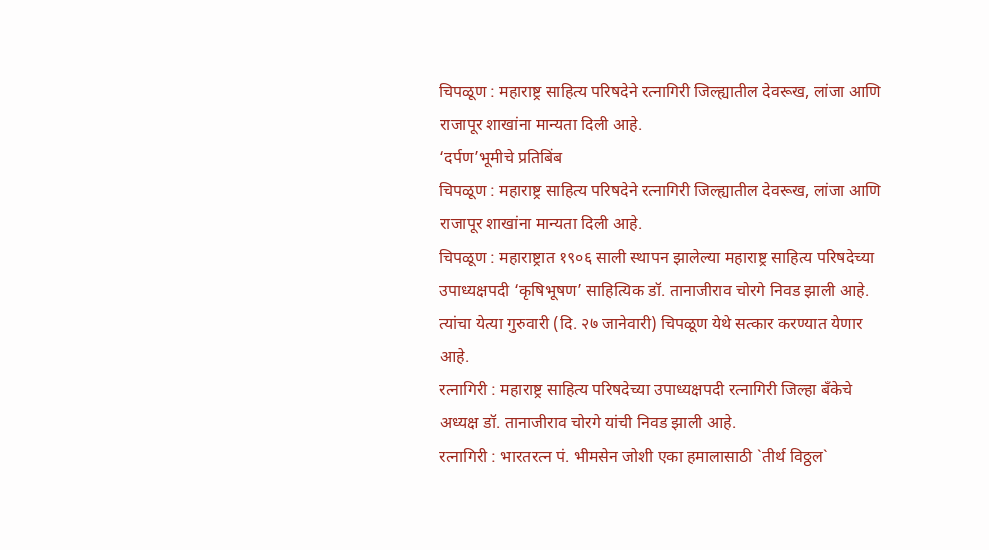चिपळूण : महाराष्ट्र साहित्य परिषदेने रत्नागिरी जिल्ह्यातील देवरूख, लांजा आणि राजापूर शाखांना मान्यता दिली आहे.
‘दर्पण’भूमीचे प्रतिबिंब
चिपळूण : महाराष्ट्र साहित्य परिषदेने रत्नागिरी जिल्ह्यातील देवरूख, लांजा आणि राजापूर शाखांना मान्यता दिली आहे.
चिपळूण : महाराष्ट्रात १९०६ साली स्थापन झालेल्या महाराष्ट्र साहित्य परिषदेच्या उपाध्यक्षपदी ‘कृषिभूषण’ साहित्यिक डॉ. तानाजीराव चोरगे निवड झाली आहे. त्यांचा येत्या गुरुवारी (दि. २७ जानेवारी) चिपळूण येथे सत्कार करण्यात येणार आहे.
रत्नागिरी : महाराष्ट्र साहित्य परिषदेच्या उपाध्यक्षपदी रत्नागिरी जिल्हा बँकेचे अध्यक्ष डॉ. तानाजीराव चोरगे यांची निवड झाली आहे.
रत्नागिरी : भारतरत्न पं. भीमसेन जोशी एका हमालासाठी `तीर्थ विठ्ठल`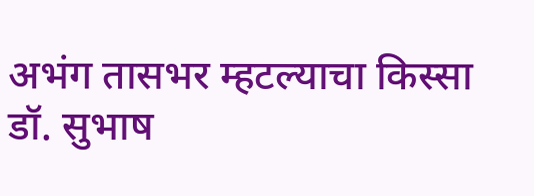अभंग तासभर म्हटल्याचा किस्सा डॉ. सुभाष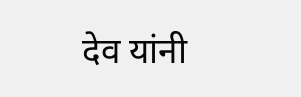देव यांनी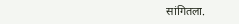सांगितला.